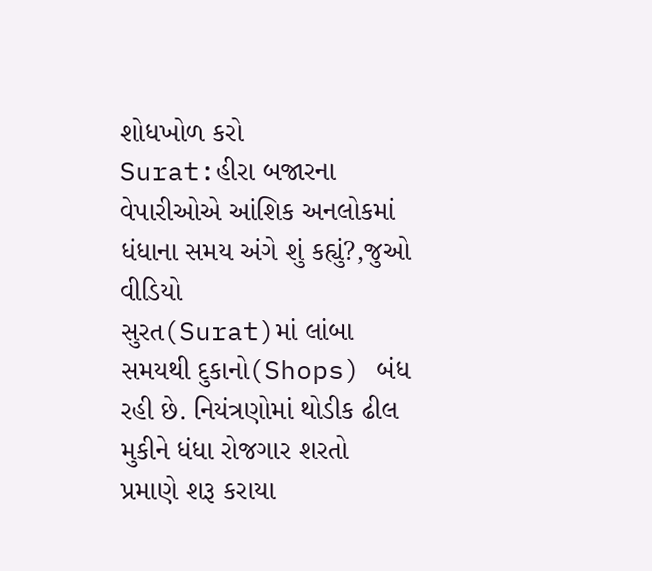શોધખોળ કરો
Surat:હીરા બજારના વેપારીઓએ આંશિક અનલોકમાં ધંધાના સમય અંગે શું કહ્યું?,જુઓ વીડિયો
સુરત(Surat)માં લાંબા સમયથી દુકાનો(Shops) બંધ રહી છે. નિયંત્રણોમાં થોડીક ઢીલ મુકીને ધંધા રોજગાર શરતો પ્રમાણે શરૂ કરાયા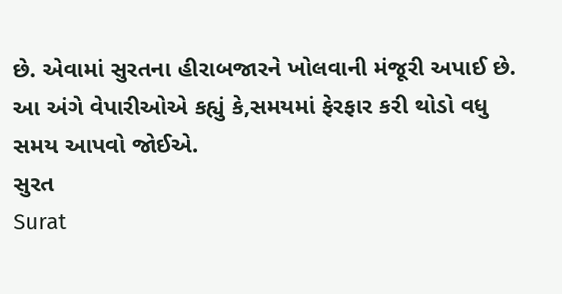છે. એવામાં સુરતના હીરાબજારને ખોલવાની મંજૂરી અપાઈ છે. આ અંગે વેપારીઓએ કહ્યું કે,સમયમાં ફેરફાર કરી થોડો વધુ સમય આપવો જોઈએ.
સુરત
Surat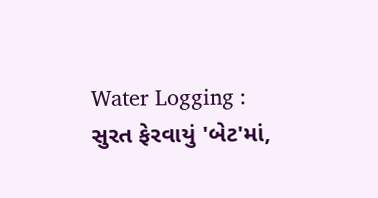Water Logging : સુરત ફેરવાયું 'બેટ'માં,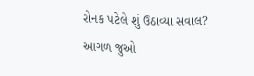રોનક પટેલે શું ઉઠાવ્યા સવાલ?
આગળ જુઓ